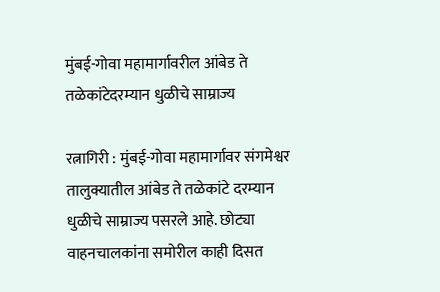मुंबई-गोवा महामार्गावरील आंबेड ते तळेकांटेदरम्यान धुळीचे साम्राज्य

रत्नागिरी : मुंबई-गोवा महामार्गावर संगमेश्वर तालुक्यातील आंबेड ते तळेकांटे दरम्यान धुळीचे साम्राज्य पसरले आहे. छोट्या वाहनचालकांना समोरील काही दिसत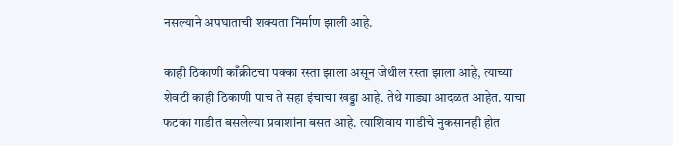नसल्याने अपघाताची शक्यता निर्माण झाली आहे.

काही ठिकाणी काँक्रीटचा पक्का रस्ता झाला असून जेथील रस्ता झाला आहे, त्याच्या शेवटी काही ठिकाणी पाच ते सहा इंचाचा खड्डा आहे. तेथे गाड्या आदळत आहेत. याचा फटका गाडीत बसलेल्या प्रवाशांना बसत आहे. त्याशिवाय गाडीचे नुकसानही होत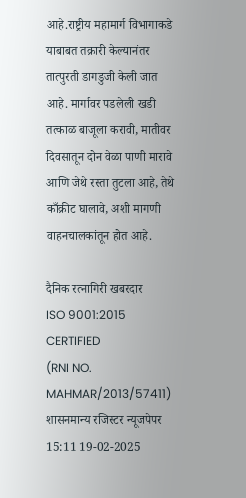आहे.राष्ट्रीय महामार्ग विभागाकडे याबाबत तक्रारी केल्यानंतर तात्पुरती डागडुजी केली जात आहे. मार्गावर पडलेली खडी तत्काळ बाजूला करावी, मातीवर दिवसातून दोन वेळा पाणी मारावे आणि जेथे रस्ता तुटला आहे, तेथे काँक्रीट घालावे, अशी मागणी वाहनचालकांतून होत आहे.

दैनिक रत्नागिरी खबरदार
ISO 9001:2015 CERTIFIED
(RNI NO. MAHMAR/2013/57411)
शासनमान्य रजिस्टर न्यूजपेपर
15:11 19-02-2025